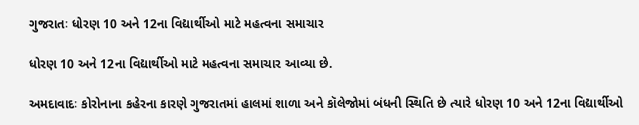ગુજરાતઃ ધોરણ 10 અને 12ના વિદ્યાર્થીઓ માટે મહત્વના સમાચાર

ધોરણ 10 અને 12ના વિદ્યાર્થીઓ માટે મહત્વના સમાચાર આવ્યા છે.

અમદાવાદઃ કોરોનાના કહેરના કારણે ગુજરાતમાં હાલમાં શાળા અને કૉલેજોમાં બંધની સ્થિતિ છે ત્યારે ધોરણ 10 અને 12ના વિદ્યાર્થીઓ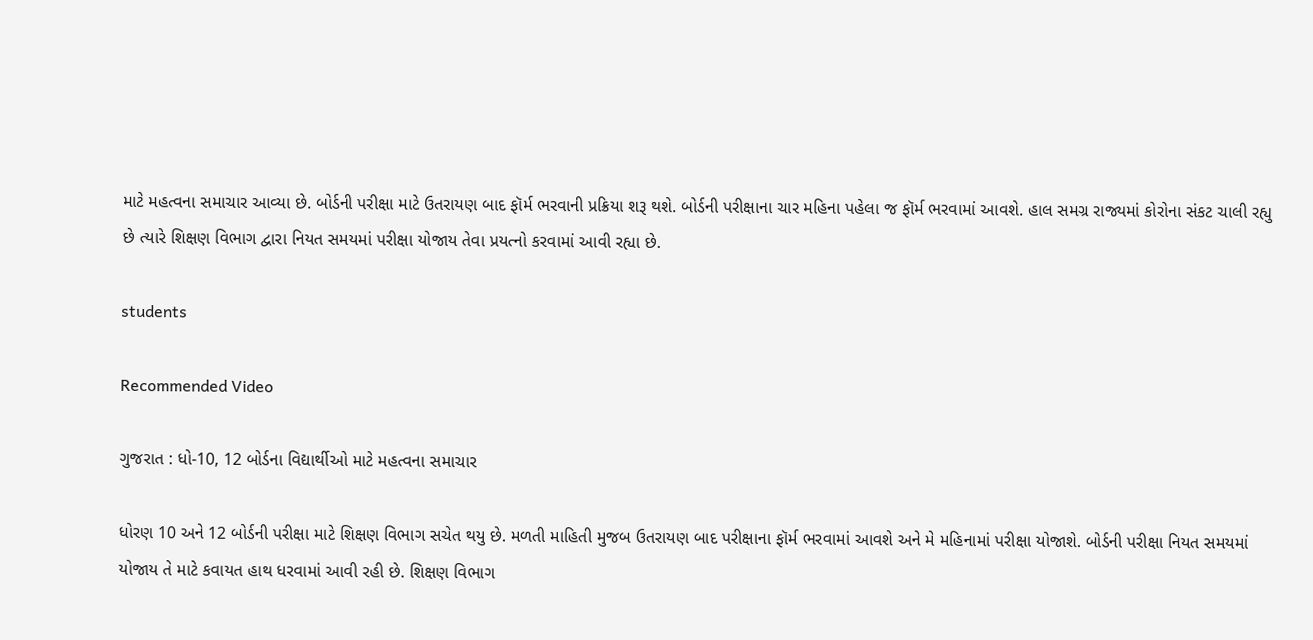માટે મહત્વના સમાચાર આવ્યા છે. બોર્ડની પરીક્ષા માટે ઉતરાયણ બાદ ફૉર્મ ભરવાની પ્રક્રિયા શરૂ થશે. બોર્ડની પરીક્ષાના ચાર મહિના પહેલા જ ફૉર્મ ભરવામાં આવશે. હાલ સમગ્ર રાજ્યમાં કોરોના સંકટ ચાલી રહ્યુ છે ત્યારે શિક્ષણ વિભાગ દ્વારા નિયત સમયમાં પરીક્ષા યોજાય તેવા પ્રયત્નો કરવામાં આવી રહ્યા છે.

students

Recommended Video

ગુજરાત : ધો-10, 12 બોર્ડના વિદ્યાર્થીઓ માટે મહત્વના સમાચાર

ધોરણ 10 અને 12 બોર્ડની પરીક્ષા માટે શિક્ષણ વિભાગ સચેત થયુ છે. મળતી માહિતી મુજબ ઉતરાયણ બાદ પરીક્ષાના ફૉર્મ ભરવામાં આવશે અને મે મહિનામાં પરીક્ષા યોજાશે. બોર્ડની પરીક્ષા નિયત સમયમાં યોજાય તે માટે કવાયત હાથ ધરવામાં આવી રહી છે. શિક્ષણ વિભાગ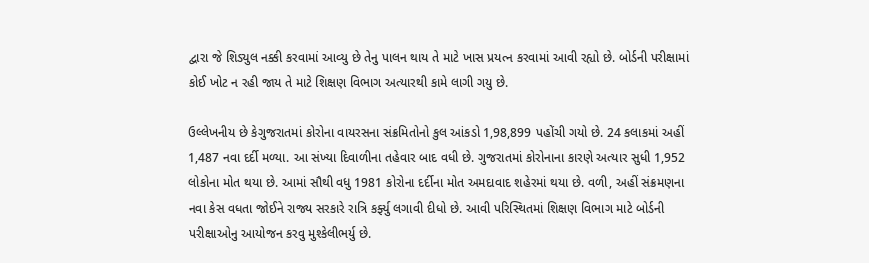દ્વારા જે શિડ્યુલ નક્કી કરવામાં આવ્યુ છે તેનુ પાલન થાય તે માટે ખાસ પ્રયત્ન કરવામાં આવી રહ્યો છે. બોર્ડની પરીક્ષામાં કોઈ ખોટ ન રહી જાય તે માટે શિક્ષણ વિભાગ અત્યારથી કામે લાગી ગયુ છે.

ઉલ્લેખનીય છે કેગુજરાતમાં કોરોના વાયરસના સંક્રમિતોનો કુલ આંકડો 1,98,899 પહોંચી ગયો છે. 24 કલાકમાં અહીં 1,487 નવા દર્દી મળ્યા. આ સંખ્યા દિવાળીના તહેવાર બાદ વધી છે. ગુજરાતમાં કોરોનાના કારણે અત્યાર સુધી 1,952 લોકોના મોત થયા છે. આમાં સૌથી વધુ 1981 કોરોના દર્દીના મોત અમદાવાદ શહેરમાં થયા છે. વળી, અહીં સંક્રમણના નવા કેસ વધતા જોઈને રાજ્ય સરકારે રાત્રિ કર્ફ્યુ લગાવી દીધો છે. આવી પરિસ્થિતમાં શિક્ષણ વિભાગ માટે બોર્ડની પરીક્ષાઓનુ આયોજન કરવુ મુશ્કેલીભર્યુ છે.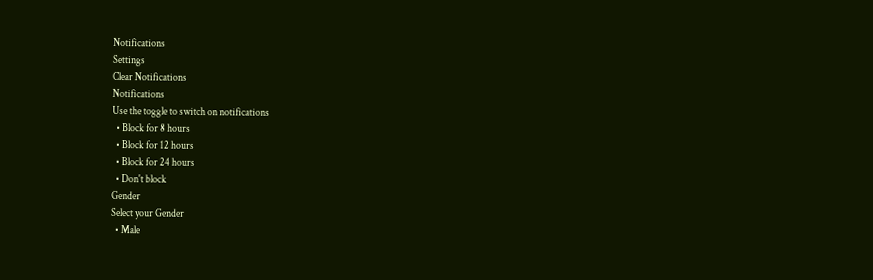Notifications
Settings
Clear Notifications
Notifications
Use the toggle to switch on notifications
  • Block for 8 hours
  • Block for 12 hours
  • Block for 24 hours
  • Don't block
Gender
Select your Gender
  • Male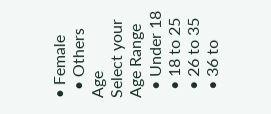• Female
  • Others
Age
Select your Age Range
  • Under 18
  • 18 to 25
  • 26 to 35
  • 36 to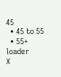45
  • 45 to 55
  • 55+
loader
X